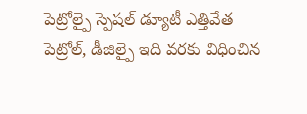పెట్రోల్పై స్పెషల్ డ్యూటీ ఎత్తివేత
పెట్రోల్, డీజిల్పై ఇది వరకు విధించిన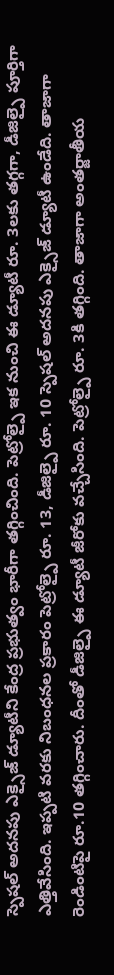స్పెషల్ అదనపు ఎక్సైజ్ డ్యూటీని కేంద్ర ప్రభుత్వం భారీగా తగ్గించింది. పెట్రోల్పై ఇక నుంచి ఈ డ్యూటీ రూ. 3లకు తగ్గగా, డీజిల్పై పూర్తిగా ఎత్తివేసింది. ఇప్పటి వరకు నిబంధనల ప్రకారం పెట్రోల్పై రూ. 13, డీజిల్పై రూ. 10 స్పెషల్ అదనపు ఎక్సైజ్ డ్యూటీ ఉండేది. తాజాగా రెండింటిపై రూ.10 తగ్గించారు. దీంతో డీజిల్పై ఈ డ్యూటీ జీరోకు వచ్చేసింది. పెట్రోల్పై రూ. 3కి తగ్గింది. తాజాగా అంతర్జాతీయ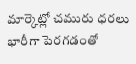మార్కెట్లో చమురు ధరలు భారీగా పెరగడంతో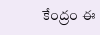కేంద్రం ఈ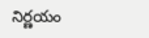నిర్ణయం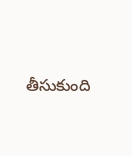తీసుకుంది